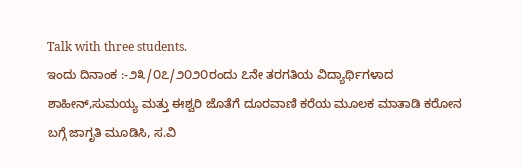Talk with three students.
ಇಂದು ದಿನಾಂಕ :-೨೩/೦೭/೨೦೨೦ರಂದು ೭ನೇ ತರಗತಿಯ ವಿದ್ಯಾರ್ಥಿಗಳಾದ ಶಾಹೀನ್,ಸುಮಯ್ಯ ಮತ್ತು ಈಶ್ವರಿ ಜೊತೆಗೆ ದೂರವಾಣಿ ಕರೆಯ ಮೂಲಕ ಮಾತಾಡಿ ಕರೋನ ಬಗ್ಗೆ ಜಾಗೃತಿ ಮೂಡಿಸಿ, ಸ.ವಿ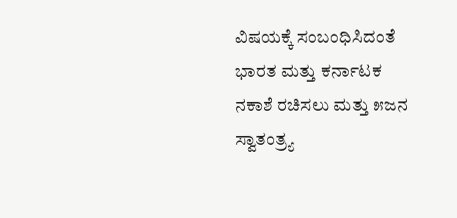ವಿಷಯಕ್ಕೆ ಸಂಬಂಧಿಸಿದಂತೆ ಭಾರತ ಮತ್ತು ಕರ್ನಾಟಕ ನಕಾಶೆ ರಚಿಸಲು ಮತ್ತು ೫ಜನ ಸ್ವಾತಂತ್ರ್ಯ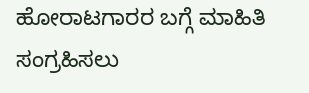ಹೋರಾಟಗಾರರ ಬಗ್ಗೆ ಮಾಹಿತಿ ಸಂಗ್ರಹಿಸಲು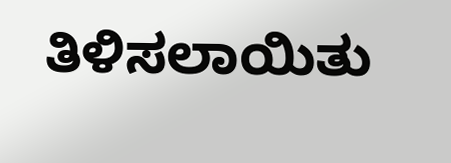ತಿಳಿಸಲಾಯಿತು